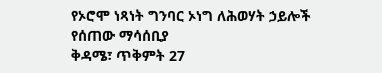የኦሮሞ ነጻነት ግንባር ኦነግ ለሕወሃት ኃይሎች የሰጠው ማሳሰቢያ
ቅዳሜ፣ ጥቅምት 27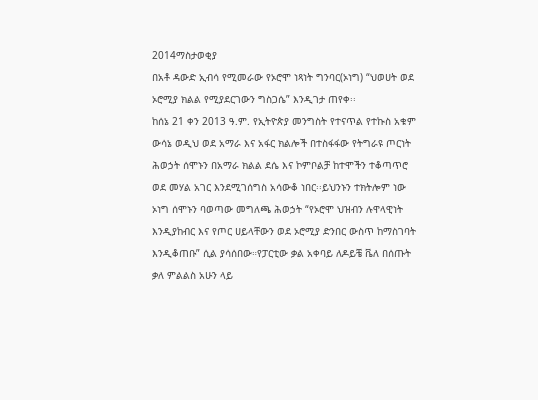2014ማስታወቂያ
በአቶ ዳውድ ኢብሳ የሚመራው የኦሮሞ ነጻነት ግንባር(ኦነግ) “ህወሀት ወደ ኦሮሚያ ክልል የሚያደርገውን ግስጋሴ” እንዲገታ ጠየቀ፡፡
ከሰኔ 21 ቀን 2013 ዓ.ም. የኢትዮጵያ መንግስት የተናጥል የተኩስ አቁም ውሳኔ ወዲህ ወደ አማራ እና አፋር ክልሎች በተስፋፋው የትግራዩ ጦርነት ሕወኃት ሰሞኑን በአማራ ክልል ደሴ እና ኮምቦልቻ ከተሞችን ተቆጣጥሮ ወደ መሃል አገር እንደሚገሰግስ አሳውቆ ነበር፡፡ይህንኑን ተክትሎም ነው ኦነግ ሰሞኑን ባወጣው መግለጫ ሕወኃት “የኦሮሞ ህዝብን ሉዋላዊነት እንዲያከብር እና የጦር ሀይላቸውን ወደ ኦሮሚያ ድንበር ውስጥ ከማስገባት እንዲቆጠቡ” ሲል ያሳሰበው።የፓርቲው ቃል አቀባይ ለዶይቼ ቬለ በሰጡት ቃለ ምልልስ አሁን ላይ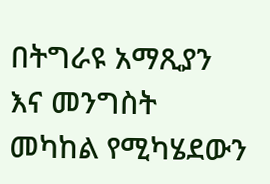በትግራዩ አማጺያን እና መንግስት መካከል የሚካሄደውን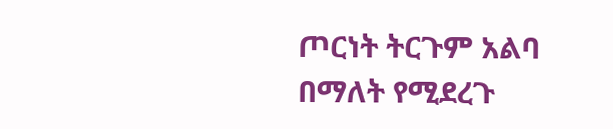ጦርነት ትርጉም አልባ በማለት የሚደረጉ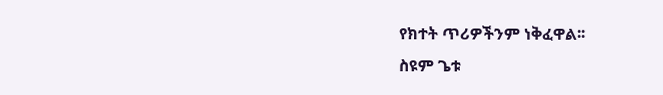የክተት ጥሪዎችንም ነቅፈዋል፡፡
ስዩም ጌቱ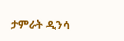ታምራት ዲንሳ